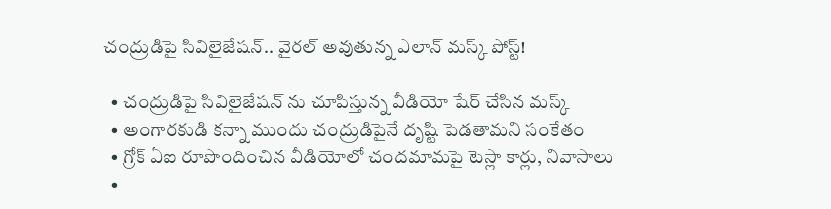చంద్రుడిపై సివిలైజేష‌న్.. వైరల్ అవుతున్న ఎలాన్ మస్క్ పోస్ట్!

  • చంద్రుడిపై సివిలైజేష‌న్ ను చూపిస్తున్న వీడియో షేర్ చేసిన మస్క్
  • అంగారకుడి కన్నా ముందు చంద్రుడిపైనే దృష్టి పెడతామని సంకేతం
  • గ్రోక్ ఏఐ రూపొందించిన వీడియోలో చందమామపై టెస్లా కార్లు, నివాసాలు
  •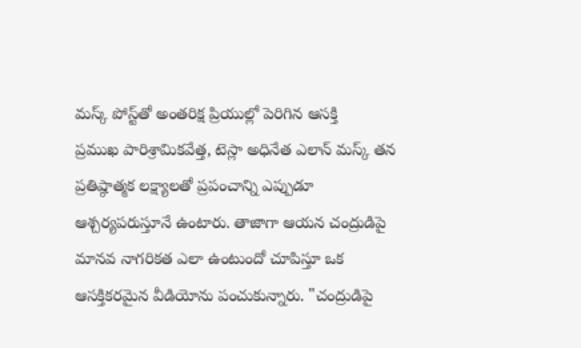మస్క్ పోస్ట్‌తో అంతరిక్ష ప్రియుల్లో పెరిగిన ఆసక్తి
ప్రముఖ పారిశ్రామికవేత్త, టెస్లా అధినేత ఎలాన్ మస్క్ తన ప్రతిష్ఠాత్మక లక్ష్యాలతో ప్రపంచాన్ని ఎప్పుడూ ఆశ్చర్యపరుస్తూనే ఉంటారు. తాజాగా ఆయన చంద్రుడిపై మానవ నాగరికత ఎలా ఉంటుందో చూపిస్తూ ఒక ఆసక్తికరమైన వీడియోను పంచుకున్నారు. "చంద్రుడిపై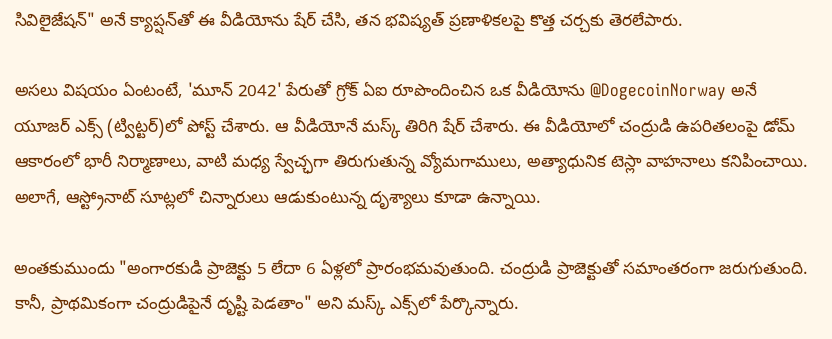సివిలైజేష‌న్" అనే క్యాప్షన్‌తో ఈ వీడియోను షేర్ చేసి, తన భవిష్యత్ ప్రణాళికలపై కొత్త చర్చకు తెరలేపారు.

అసలు విషయం ఏంటంటే, 'మూన్ 2042' పేరుతో గ్రోక్ ఏఐ రూపొందించిన ఒక వీడియోను @DogecoinNorway అనే యూజర్ ఎక్స్‌ (ట్విట్టర్)లో పోస్ట్ చేశారు. ఆ వీడియోనే మస్క్ తిరిగి షేర్ చేశారు. ఈ వీడియోలో చంద్రుడి ఉపరితలంపై డోమ్ ఆకారంలో భారీ నిర్మాణాలు, వాటి మధ్య స్వేచ్ఛగా తిరుగుతున్న వ్యోమగాములు, అత్యాధునిక టెస్లా వాహనాలు కనిపించాయి. అలాగే, ఆస్ట్రోనాట్ సూట్లలో చిన్నారులు ఆడుకుంటున్న దృశ్యాలు కూడా ఉన్నాయి.

అంతకుముందు "అంగారకుడి ప్రాజెక్టు 5 లేదా 6 ఏళ్లలో ప్రారంభమవుతుంది. చంద్రుడి ప్రాజెక్టుతో సమాంతరంగా జరుగుతుంది. కానీ, ప్రాథమికంగా చంద్రుడిపైనే దృష్టి పెడతాం" అని మస్క్ ఎక్స్‌లో పేర్కొన్నారు.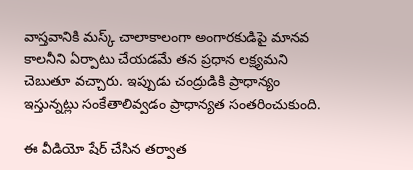వాస్తవానికి మస్క్ చాలాకాలంగా అంగారకుడిపై మానవ కాలనీని ఏర్పాటు చేయడమే తన ప్రధాన లక్ష్యమని చెబుతూ వచ్చారు. ఇప్పుడు చంద్రుడికి ప్రాధాన్యం ఇస్తున్నట్లు సంకేతాలివ్వడం ప్రాధాన్యత సంతరించుకుంది.

ఈ వీడియో షేర్ చేసిన తర్వాత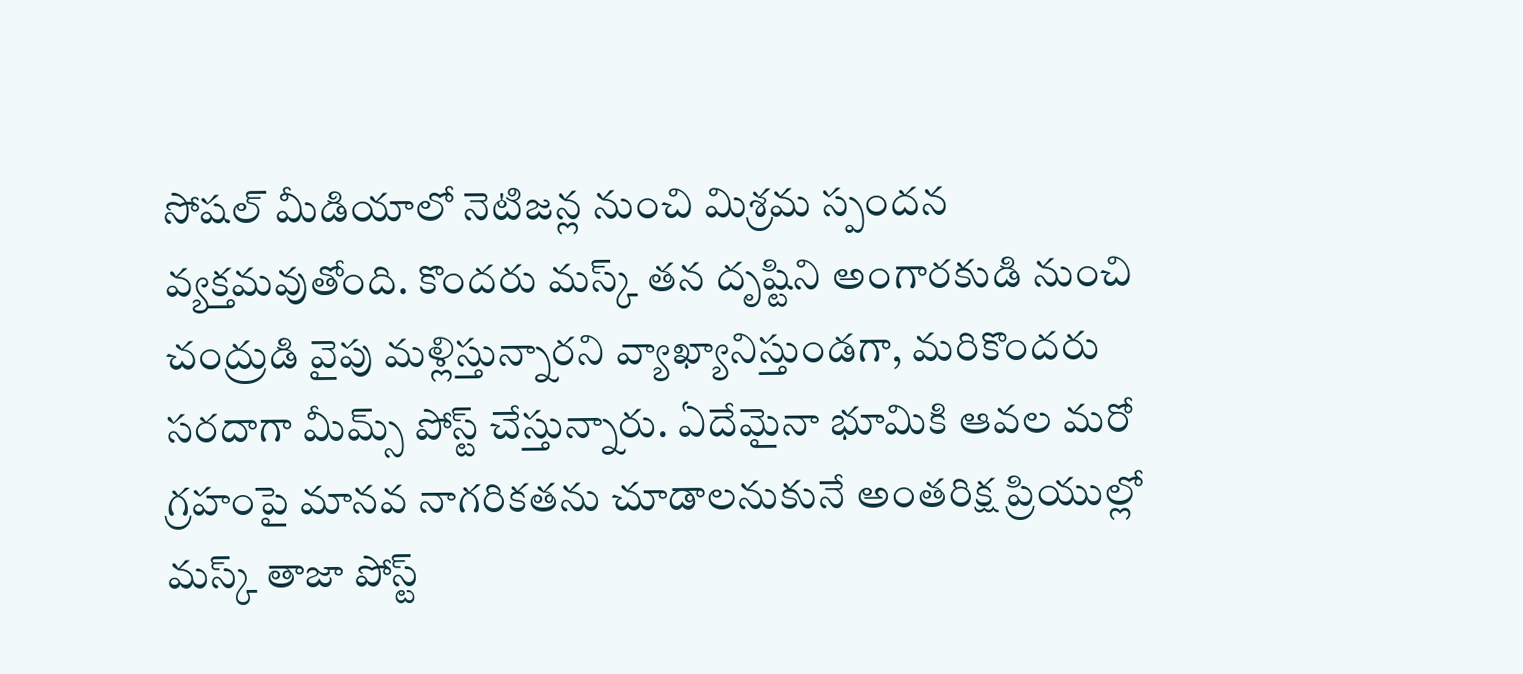సోషల్ మీడియాలో నెటిజన్ల నుంచి మిశ్రమ స్పందన వ్యక్తమవుతోంది. కొందరు మస్క్ తన దృష్టిని అంగారకుడి నుంచి చంద్రుడి వైపు మళ్లిస్తున్నారని వ్యాఖ్యానిస్తుండగా, మరికొందరు సరదాగా మీమ్స్ పోస్ట్ చేస్తున్నారు. ఏదేమైనా భూమికి ఆవల మరో గ్రహంపై మానవ నాగరికతను చూడాలనుకునే అంతరిక్ష ప్రియుల్లో మస్క్ తాజా పోస్ట్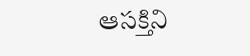ఆసక్తిని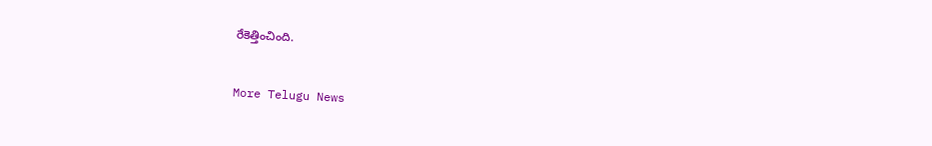రేకెత్తించింది.


More Telugu News